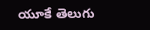యూకే తెలుగు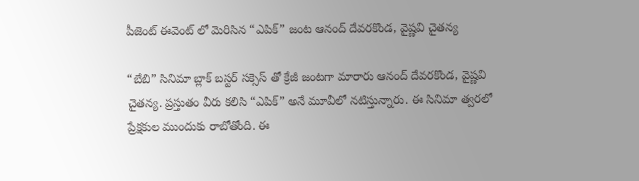పీజెంట్ ఈవెంట్ లో మెరిసిన “ఎపిక్” జంట ఆనంద్ దేవరకొండ, వైష్ణవి చైతన్య

“బేబి” సినిమా బ్లాక్ బస్టర్ సక్సెస్ తో క్రేజీ జంటగా మారారు ఆనంద్ దేవరకొండ, వైష్ణవి చైతన్య. ప్రస్తుతం వీరు కలిసి “ఎపిక్” అనే మూవీలో నటిస్తున్నారు. ఈ సినిమా త్వరలో ప్రేక్షకుల ముందుకు రాబోతోంది. ఈ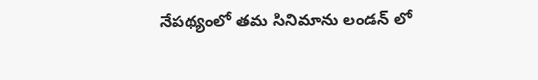నేపథ్యంలో తమ సినిమాను లండన్ లో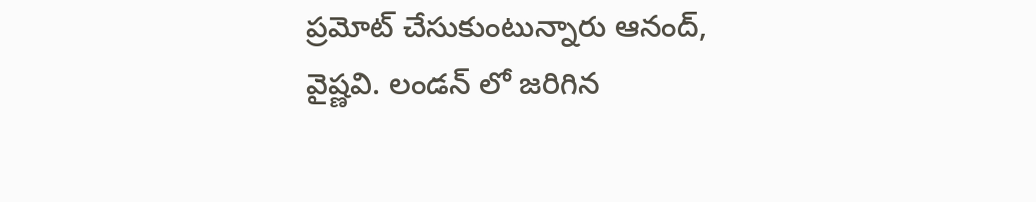ప్రమోట్ చేసుకుంటున్నారు ఆనంద్, వైష్ణవి. లండన్ లో జరిగిన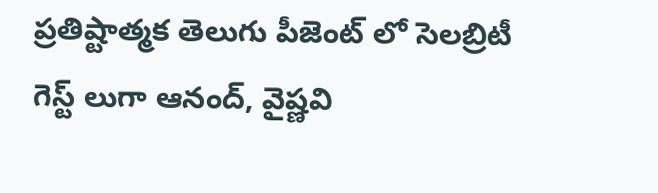ప్రతిష్టాత్మక తెలుగు పీజెంట్ లో సెలబ్రిటీ గెస్ట్ లుగా ఆనంద్, వైష్ణవి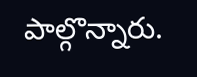పాల్గొన్నారు.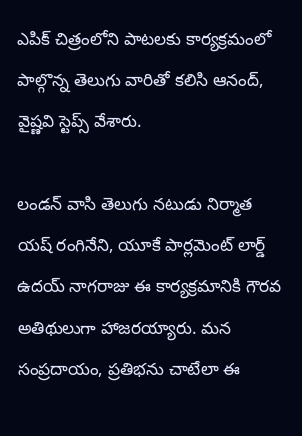ఎపిక్ చిత్రంలోని పాటలకు కార్యక్రమంలో పాల్గొన్న తెలుగు వారితో కలిసి ఆనంద్, వైష్ణవి స్టెప్స్ వేశారు.

లండన్ వాసి తెలుగు నటుడు నిర్మాత యష్ రంగినేని, యూకే పార్లమెంట్ లార్డ్ ఉదయ్ నాగరాజు ఈ కార్యక్రమానికి గౌరవ అతిథులుగా హాజరయ్యారు. మన సంప్రదాయం, ప్రతిభను చాటేలా ఈ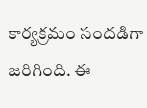కార్యక్రమం సందడిగా జరిగింది. ఈ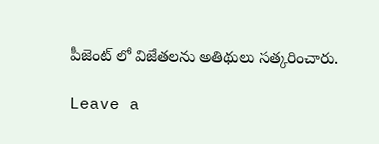పీజెంట్ లో విజేతలను అతిథులు సత్కరించారు.

Leave a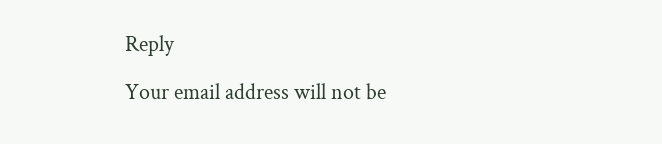Reply

Your email address will not be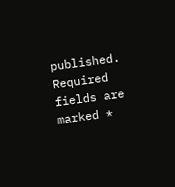published. Required fields are marked *